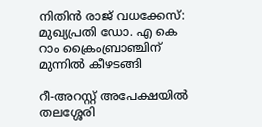നിതിൻ രാജ് വധക്കേസ്: മുഖ്യപ്രതി ഡോ. എ കെ റാം ക്രൈംബ്രാഞ്ചിന് മുന്നിൽ കീഴടങ്ങി

റീ-അറസ്റ്റ് അപേക്ഷയിൽ തലശ്ശേരി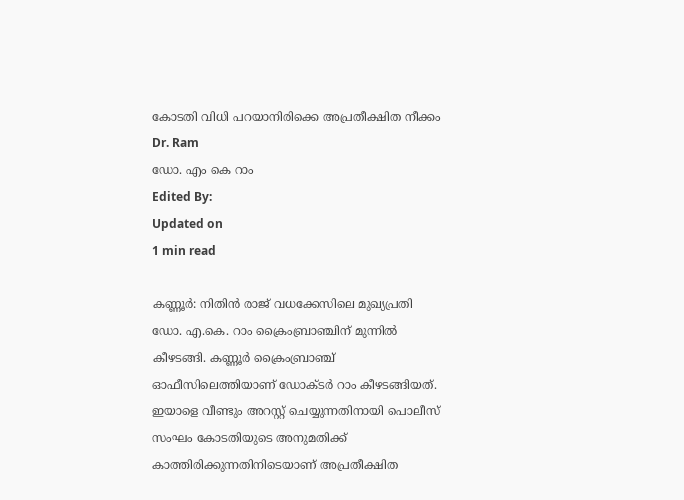കോടതി വിധി പറയാനിരിക്കെ അപ്രതീക്ഷിത നീക്കം
Dr. Ram
ഡോ. എം കെ റാം
Edited By:
Updated on
1 min read

കണ്ണൂർ: നിതിൻ രാജ് വധക്കേസിലെ മുഖ്യപ്രതി ഡോ. എ.കെ. റാം ക്രൈംബ്രാഞ്ചിന് മുന്നിൽ കീഴടങ്ങി. കണ്ണൂർ ക്രൈംബ്രാഞ്ച് ഓഫീസിലെത്തിയാണ് ഡോക്ടർ റാം കീഴടങ്ങിയത്. ഇയാളെ വീണ്ടും അറസ്റ്റ് ചെയ്യുന്നതിനായി പൊലീസ് സംഘം കോടതിയുടെ അനുമതിക്ക് കാത്തിരിക്കുന്നതിനിടെയാണ് അപ്രതീക്ഷിത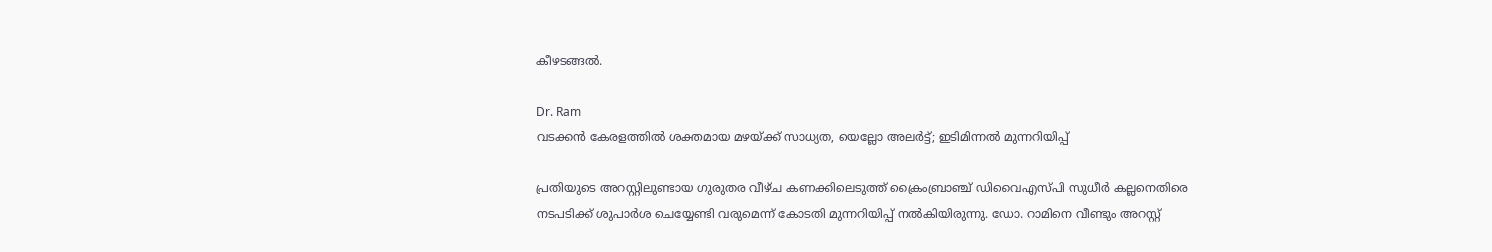കീഴടങ്ങൽ.

Dr. Ram
വടക്കന്‍ കേരളത്തില്‍ ശക്തമായ മഴയ്ക്ക് സാധ്യത, യെല്ലോ അലര്‍ട്ട്; ഇടിമിന്നല്‍ മുന്നറിയിപ്പ്

പ്രതിയുടെ അറസ്റ്റിലുണ്ടായ ഗുരുതര വീഴ്ച കണക്കിലെടുത്ത് ക്രൈംബ്രാഞ്ച് ഡിവൈഎസ്പി സുധീർ കല്ലനെതിരെ നടപടിക്ക് ശുപാർശ ചെയ്യേണ്ടി വരുമെന്ന് കോടതി മുന്നറിയിപ്പ് നൽകിയിരുന്നു. ഡോ. റാമിനെ വീണ്ടും അറസ്റ്റ്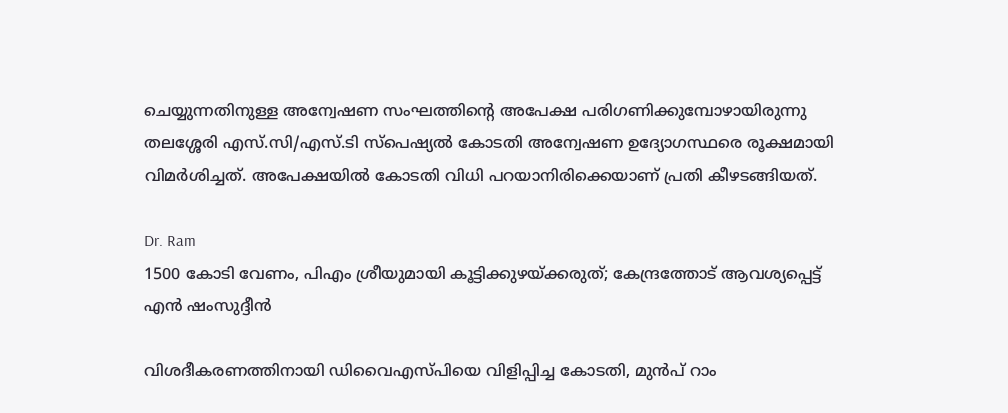ചെയ്യുന്നതിനുള്ള അന്വേഷണ സംഘത്തിന്റെ അപേക്ഷ പരിഗണിക്കുമ്പോഴായിരുന്നു തലശ്ശേരി എസ്‌.സി/എസ്‌.ടി സ്പെഷ്യൽ കോടതി അന്വേഷണ ഉദ്യോഗസ്ഥരെ രൂക്ഷമായി വിമർശിച്ചത്. അപേക്ഷയിൽ കോടതി വിധി പറയാനിരിക്കെയാണ് പ്രതി കീഴടങ്ങിയത്.

Dr. Ram
1500 കോടി വേണം, പിഎം ശ്രീയുമായി കൂട്ടിക്കുഴയ്ക്കരുത്; കേന്ദ്രത്തോട് ആവശ്യപ്പെട്ട് എന്‍ ഷംസുദ്ദീന്‍

വിശദീകരണത്തിനായി ഡിവൈഎസ്പിയെ വിളിപ്പിച്ച കോടതി, മുൻപ് റാം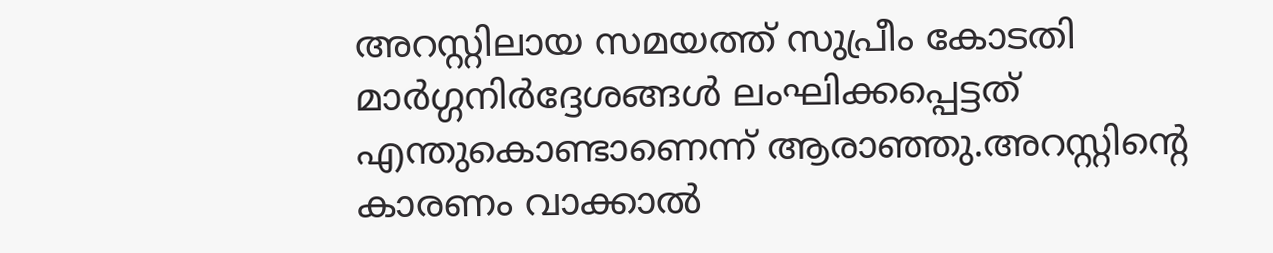അറസ്റ്റിലായ സമയത്ത് സുപ്രീം കോടതി മാർഗ്ഗനിർദ്ദേശങ്ങൾ ലംഘിക്കപ്പെട്ടത് എന്തുകൊണ്ടാണെന്ന് ആരാഞ്ഞു.അറസ്റ്റിന്റെ കാരണം വാക്കാൽ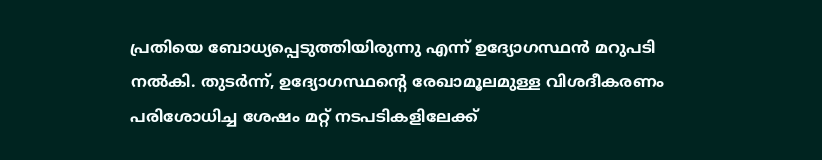പ്രതിയെ ബോധ്യപ്പെടുത്തിയിരുന്നു എന്ന് ഉദ്യോഗസ്ഥൻ മറുപടി നൽകി. തുടർന്ന്, ഉദ്യോഗസ്ഥന്റെ രേഖാമൂലമുള്ള വിശദീകരണം പരിശോധിച്ച ശേഷം മറ്റ് നടപടികളിലേക്ക്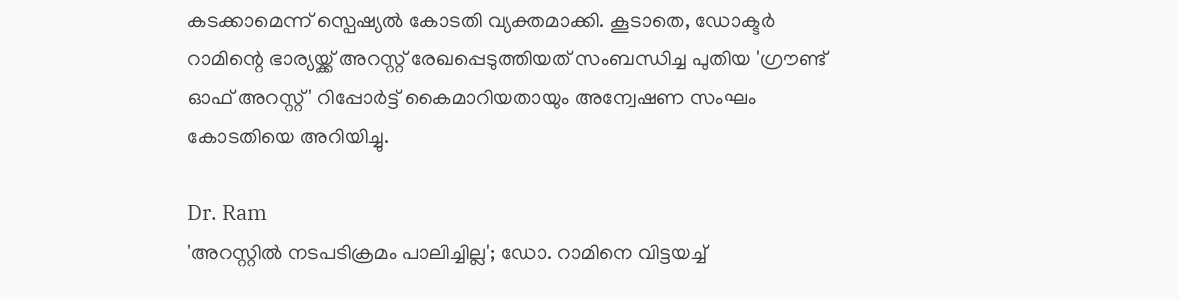കടക്കാമെന്ന് സ്പെഷ്യൽ കോടതി വ്യക്തമാക്കി. കൂടാതെ, ഡോക്ടർ റാമിന്റെ ഭാര്യയ്ക്ക് അറസ്റ്റ് രേഖപ്പെടുത്തിയത് സംബന്ധിച്ച പുതിയ 'ഗ്രൗണ്ട് ഓഫ് അറസ്റ്റ്' റിപ്പോർട്ട് കൈമാറിയതായും അന്വേഷണ സംഘം കോടതിയെ അറിയിച്ചു.

Dr. Ram
'അറസ്റ്റില്‍ നടപടിക്രമം പാലിച്ചില്ല'; ഡോ. റാമിനെ വിട്ടയച്ച്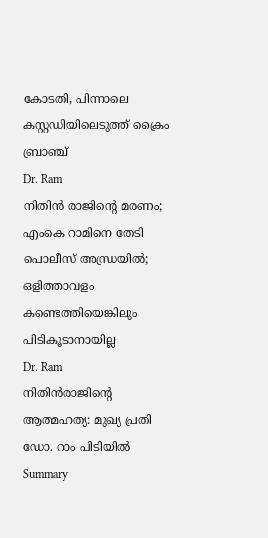കോടതി, പിന്നാലെ കസ്റ്റഡിയിലെടുത്ത് ക്രൈം ബ്രാഞ്ച്
Dr. Ram
നിതിന്‍ രാജിന്റെ മരണം; എംകെ റാമിനെ തേടി പൊലീസ് അന്ധ്രയില്‍; ഒളിത്താവളം കണ്ടെത്തിയെങ്കിലും പിടികൂടാനായില്ല
Dr. Ram
നിതിന്‍രാജിന്റെ ആത്മഹത്യ: മുഖ്യ പ്രതി ഡോ. റാം പിടിയില്‍
Summary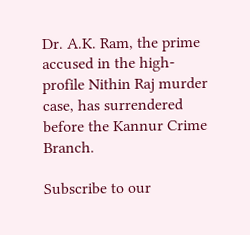Dr. A.K. Ram, the prime accused in the high-profile Nithin Raj murder case, has surrendered before the Kannur Crime Branch.

Subscribe to our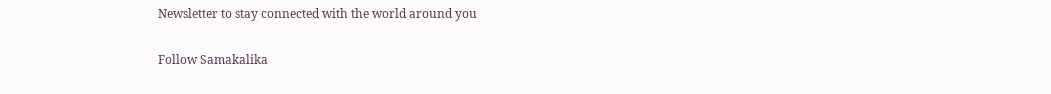Newsletter to stay connected with the world around you

Follow Samakalika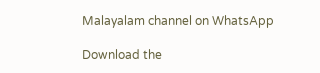Malayalam channel on WhatsApp

Download the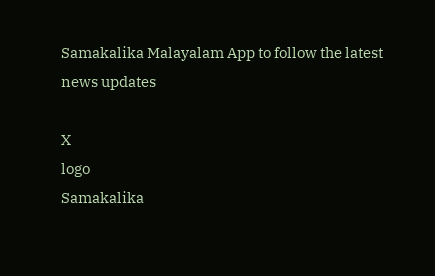Samakalika Malayalam App to follow the latest news updates

X
logo
Samakalika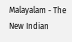Malayalam - The New Indian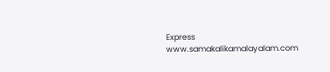Express
www.samakalikamalayalam.com